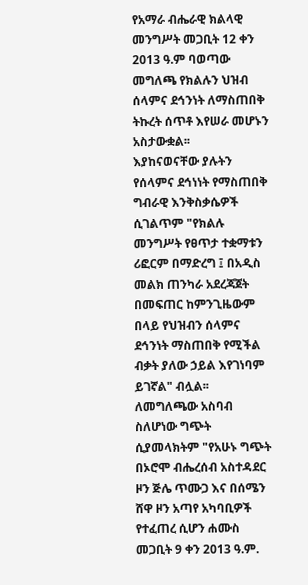የአማራ ብሔራዊ ክልላዊ መንግሥት መጋቢት 12 ቀን 2013 ዓ.ም ባወጣው መግለጫ የክልሉን ህዝብ ሰላምና ደኅንነት ለማስጠበቅ ትኩረት ሰጥቶ እየሠራ መሆኑን አስታውቋል፡፡
እያከናወናቸው ያሉትን የሰላምና ደኅነነት የማስጠበቅ ግብራዊ እንቅስቃሴዎች ሲገልጥም "የክልሉ መንግሥት የፀጥታ ተቋማቱን ሪፎርም በማድረግ ፤ በአዲስ መልክ ጠንካራ አደረጃጀት በመፍጠር ከምንጊዜውም በላይ የህዝብን ሰላምና ደኅንነት ማስጠበቅ የሚችል ብቃት ያለው ኃይል እየገነባም ይገኛል" ብሏል፡፡
ለመግለጫው አስባብ ስለሆነው ግጭት ሲያመላክትም "የአሁኑ ግጭት በኦሮሞ ብሔረሰብ አስተዳደር ዞን ጅሌ ጥሙጋ እና በሰሜን ሸዋ ዞን አጣየ አካባቢዎች የተፈጠረ ሲሆን ሐሙስ መጋቢት 9 ቀን 2013 ዓ.ም.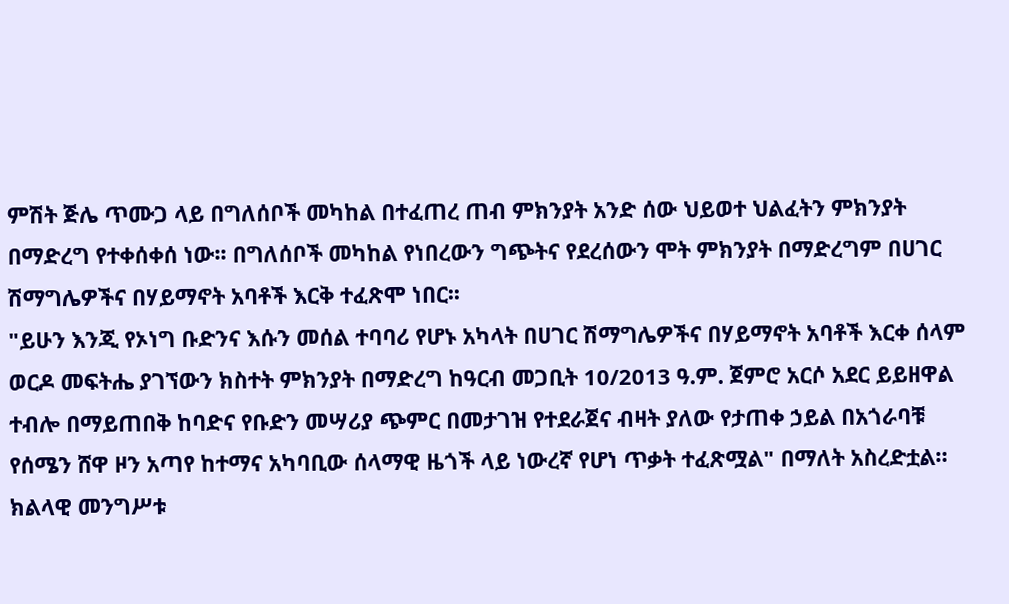ምሽት ጅሌ ጥሙጋ ላይ በግለሰቦች መካከል በተፈጠረ ጠብ ምክንያት አንድ ሰው ህይወተ ህልፈትን ምክንያት በማድረግ የተቀሰቀሰ ነው፡፡ በግለሰቦች መካከል የነበረውን ግጭትና የደረሰውን ሞት ምክንያት በማድረግም በሀገር ሽማግሌዎችና በሃይማኖት አባቶች እርቅ ተፈጽሞ ነበር፡፡
"ይሁን እንጂ የኦነግ ቡድንና እሱን መሰል ተባባሪ የሆኑ አካላት በሀገር ሽማግሌዎችና በሃይማኖት አባቶች እርቀ ሰላም ወርዶ መፍትሔ ያገኘውን ክስተት ምክንያት በማድረግ ከዓርብ መጋቢት 10/2013 ዓ.ም. ጀምሮ አርሶ አደር ይይዘዋል ተብሎ በማይጠበቅ ከባድና የቡድን መሣሪያ ጭምር በመታገዝ የተደራጀና ብዛት ያለው የታጠቀ ኃይል በአጎራባቹ የሰሜን ሸዋ ዞን አጣየ ከተማና አካባቢው ሰላማዊ ዜጎች ላይ ነውረኛ የሆነ ጥቃት ተፈጽሟል" በማለት አስረድቷል።
ክልላዊ መንግሥቱ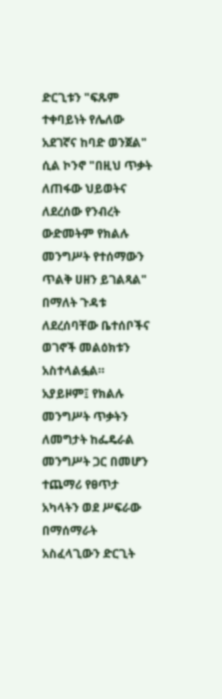ድርጊቱን "ፍጹም ተቀባይነት የሌለው አደገኛና ከባድ ወንጀል" ሲል ኮንኖ "በዚህ ጥቃት ለጠፋው ህይወትና ለደረሰው የንብረት ውድመትም የክልሉ መንግሥት የተሰማውን ጥልቅ ሀዘን ይገልጻል" በማለት ጉዳቱ ለደረሰባቸው ቤተሰቦችና ወገኖች መልዕክቱን አስተላልፏል።
አያይዞም፤ የክልሉ መንግሥት ጥቃትን ለመግታት ከፌዴራል መንግሥት ጋር በመሆን ተጨማሪ የፀጥታ አካላትን ወደ ሥፍራው በማሰማራት አስፈላጊውን ድርጊት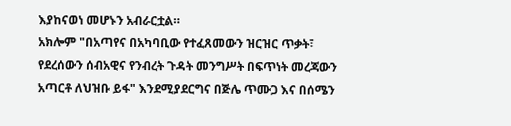እያከናወነ መሆኑን አብራርቷል።
አክሎም "በአጣየና በአካባቢው የተፈጸመውን ዝርዝር ጥቃት፣ የደረሰውን ሰብአዊና የንብረት ጉዳት መንግሥት በፍጥነት መረጃውን አጣርቶ ለህዝቡ ይፋ" እንደሚያደርግና በጅሌ ጥሙጋ እና በሰሜን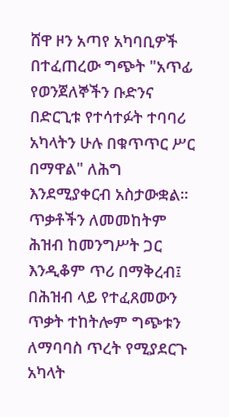ሸዋ ዞን አጣየ አካባቢዎች በተፈጠረው ግጭት "አጥፊ የወንጀለኞችን ቡድንና በድርጊቱ የተሳተፉት ተባባሪ አካላትን ሁሉ በቁጥጥር ሥር በማዋል" ለሕግ እንደሚያቀርብ አስታውቋል፡፡
ጥቃቶችን ለመመከትም ሕዝብ ከመንግሥት ጋር እንዲቆም ጥሪ በማቅረብ፤ በሕዝብ ላይ የተፈጸመውን ጥቃት ተከትሎም ግጭቱን ለማባባስ ጥረት የሚያደርጉ አካላት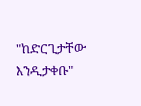"ከድርጊታቸው እንዲታቀቡ"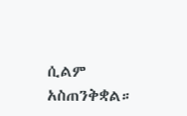ሲልም አስጠንቅቋል።